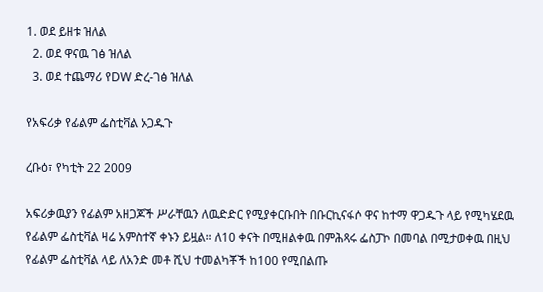1. ወደ ይዘቱ ዝለል
  2. ወደ ዋናዉ ገፅ ዝለል
  3. ወደ ተጨማሪ የDW ድረ-ገፅ ዝለል

የአፍሪቃ የፊልም ፌስቲቫል ኦጋዱጉ

ረቡዕ፣ የካቲት 22 2009

አፍሪቃዉያን የፊልም አዘጋጆች ሥራቸዉን ለዉድድር የሚያቀርቡበት በቡርኪናፋሶ ዋና ከተማ ዋጋዱጉ ላይ የሚካሄደዉ የፊልም ፌስቲቫል ዛሬ አምስተኛ ቀኑን ይዟል። ለ10 ቀናት በሚዘልቀዉ በምሕጻሩ ፌስፓኮ በመባል በሚታወቀዉ በዚህ የፊልም ፌስቲቫል ላይ ለአንድ መቶ ሺህ ተመልካቾች ከ100 የሚበልጡ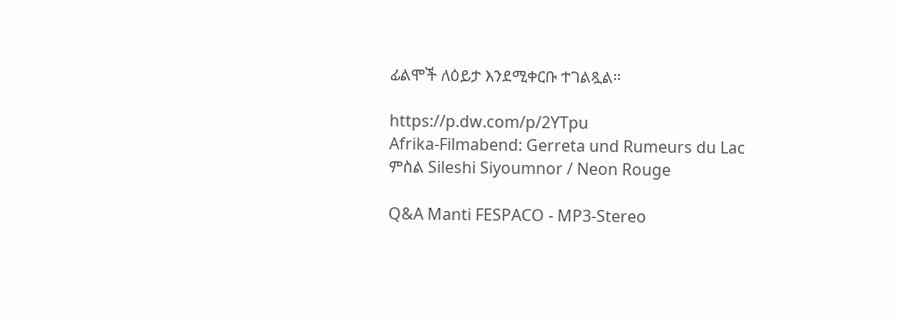ፊልሞች ለዕይታ እንደሚቀርቡ ተገልጿል።

https://p.dw.com/p/2YTpu
Afrika-Filmabend: Gerreta und Rumeurs du Lac
ምስል Sileshi Siyoumnor / Neon Rouge

Q&A Manti FESPACO - MP3-Stereo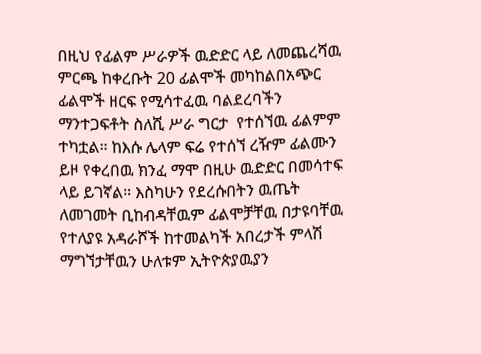በዚህ የፊልም ሥራዎች ዉድድር ላይ ለመጨረሻዉ ምርጫ ከቀረቡት 20 ፊልሞች መካከልበአጭር ፊልሞች ዘርፍ የሚሳተፈዉ ባልደረባችን ማንተጋፍቶት ስለሺ ሥራ ግርታ  የተሰኘዉ ፊልምም ተካቷል። ከእሱ ሌላም ፍሬ የተሰኘ ረዥም ፊልሙን ይዞ የቀረበዉ ክንፈ ማሞ በዚሁ ዉድድር በመሳተፍ ላይ ይገኛል። እስካሁን የደረሱበትን ዉጤት ለመገመት ቢከብዳቸዉም ፊልሞቻቸዉ በታዩባቸዉ የተለያዩ አዳራሾች ከተመልካች አበረታች ምላሽ ማግኘታቸዉን ሁለቱም ኢትዮጵያዉያን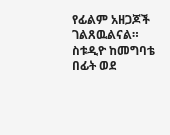የፊልም አዘጋጆች ገልጸዉልናል። ስቱዲዮ ከመግባቴ በፊት ወደ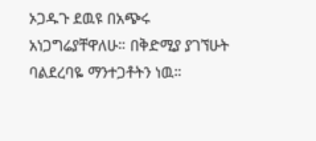ኦጋዱጉ ደዉዩ በአጭሩ አነጋግሬያቸዋለሁ። በቅድሚያ ያገኘሁት ባልደረባዬ ማንተጋቶትን ነዉ።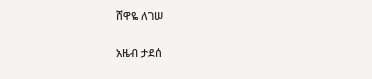ሸዋዬ ለገሠ

አዜብ ታደሰ